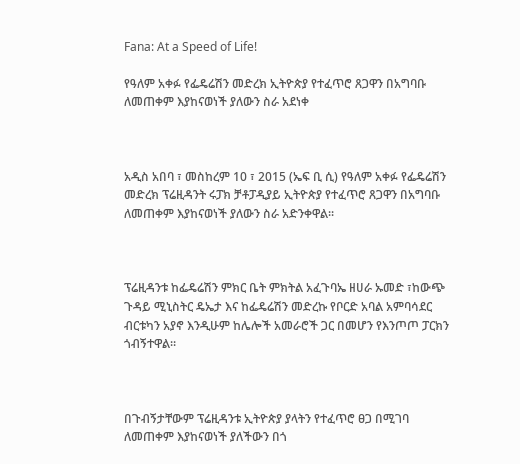Fana: At a Speed of Life!

የዓለም አቀፉ የፌዴሬሽን መድረክ ኢትዮጵያ የተፈጥሮ ጸጋዋን በአግባቡ ለመጠቀም እያከናወነች ያለውን ስራ አደነቀ



አዲስ አበባ ፣ መስከረም 10 ፣ 2015 (ኤፍ ቢ ሲ) የዓለም አቀፉ የፌዴሬሽን መድረክ ፕሬዚዳንት ሩፓክ ቻቶፓዲያይ ኢትዮጵያ የተፈጥሮ ጸጋዋን በአግባቡ ለመጠቀም እያከናወነች ያለውን ስራ አድንቀዋል፡፡



ፕሬዚዳንቱ ከፌዴሬሽን ምክር ቤት ምክትል አፈጉባኤ ዘሀራ ኡመድ ፣ከውጭ ጉዳይ ሚኒስትር ዴኤታ እና ከፌዴሬሽን መድረኩ የቦርድ አባል አምባሳደር ብርቱካን አያኖ እንዲሁም ከሌሎች አመራሮች ጋር በመሆን የእንጦጦ ፓርክን ጎብኝተዋል።



በጉብኝታቸውም ፕሬዚዳንቱ ኢትዮጵያ ያላትን የተፈጥሮ ፀጋ በሚገባ ለመጠቀም እያከናወነች ያለችውን በጎ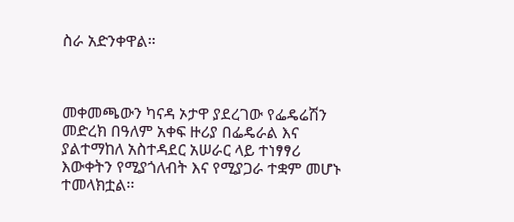ስራ አድንቀዋል።



መቀመጫውን ካናዳ ኦታዋ ያደረገው የፌዴሬሽን መድረክ በዓለም አቀፍ ዙሪያ በፌዴራል እና ያልተማከለ አስተዳደር አሠራር ላይ ተነፃፃሪ እውቀትን የሚያጎለብት እና የሚያጋራ ተቋም መሆኑ ተመላክቷል፡፡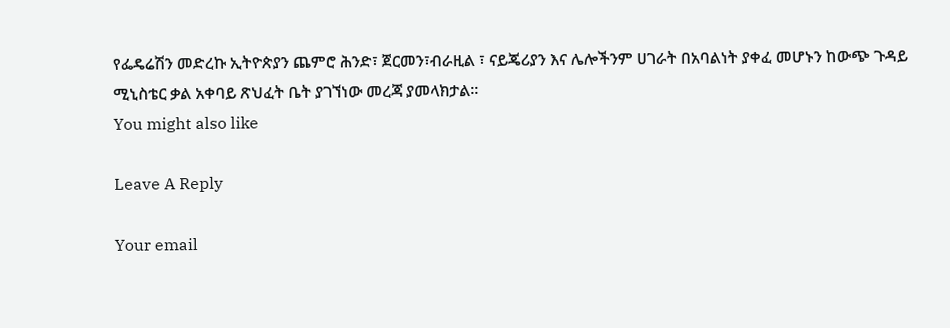የፌዴሬሽን መድረኩ ኢትዮጵያን ጨምሮ ሕንድ፣ ጀርመን፣ብራዚል ፣ ናይጄሪያን እና ሌሎችንም ሀገራት በአባልነት ያቀፈ መሆኑን ከውጭ ጉዳይ ሚኒስቴር ቃል አቀባይ ጽህፈት ቤት ያገኘነው መረጃ ያመላክታል፡፡
You might also like

Leave A Reply

Your email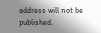address will not be published.